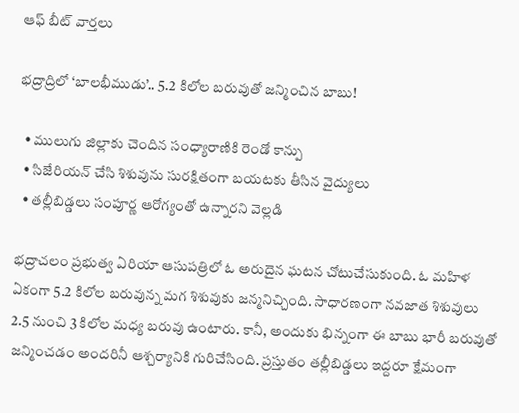ఆఫ్ బీట్ వార్తలు

భద్రాద్రిలో ‘బాలభీముడు’.. 5.2 కిలోల బరువుతో జన్మించిన బాబు!

  • ములుగు జిల్లాకు చెందిన సంధ్యారాణికి రెండో కాన్పు
  • సిజేరియన్ చేసి శిశువును సురక్షితంగా బయటకు తీసిన వైద్యులు
  • తల్లీబిడ్డలు సంపూర్ణ ఆరోగ్యంతో ఉన్నారని వెల్లడి

భద్రాచలం ప్రభుత్వ ఏరియా ఆసుపత్రిలో ఓ అరుదైన ఘటన చోటుచేసుకుంది. ఓ మహిళ ఏకంగా 5.2 కిలోల బరువున్న మగ శిశువుకు జన్మనిచ్చింది. సాధారణంగా నవజాత శిశువులు 2.5 నుంచి 3 కిలోల మధ్య బరువు ఉంటారు. కానీ, అందుకు భిన్నంగా ఈ బాబు భారీ బరువుతో జన్మించడం అందరినీ ఆశ్చర్యానికి గురిచేసింది. ప్రస్తుతం తల్లీబిడ్డలు ఇద్దరూ క్షేమంగా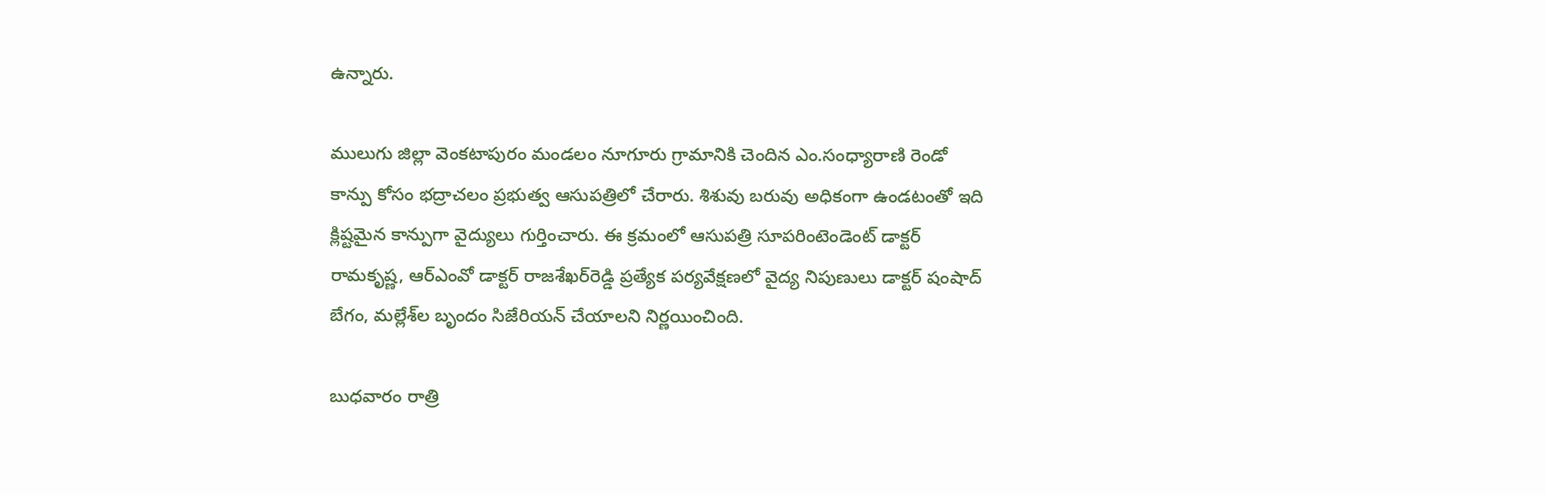ఉన్నారు.

ములుగు జిల్లా వెంకటాపురం మండలం నూగూరు గ్రామానికి చెందిన ఎం.సంధ్యారాణి రెండో కాన్పు కోసం భద్రాచలం ప్రభుత్వ ఆసుపత్రిలో చేరారు. శిశువు బరువు అధికంగా ఉండటంతో ఇది క్లిష్టమైన కాన్పుగా వైద్యులు గుర్తించారు. ఈ క్రమంలో ఆసుపత్రి సూపరింటెండెంట్‌ డాక్టర్ రామకృష్ణ, ఆర్‌ఎంవో డాక్టర్ రాజశేఖర్‌రెడ్డి ప్రత్యేక పర్యవేక్షణలో వైద్య నిపుణులు డాక్టర్ షంషాద్ బేగం, మల్లేశ్‌ల బృందం సిజేరియన్ చేయాలని నిర్ణయించింది.

బుధవారం రాత్రి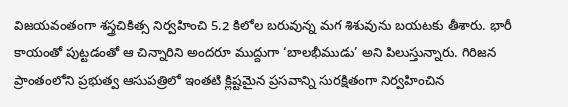విజయవంతంగా శస్త్రచికిత్స నిర్వహించి 5.2 కిలోల బరువున్న మగ శిశువును బయటకు తీశారు. భారీ కాయంతో పుట్టడంతో ఆ చిన్నారిని అందరూ ముద్దుగా ‘బాలభీముడు’ అని పిలుస్తున్నారు. గిరిజన ప్రాంతంలోని ప్రభుత్వ ఆసుపత్రిలో ఇంతటి క్లిష్టమైన ప్రసవాన్ని సురక్షితంగా నిర్వహించిన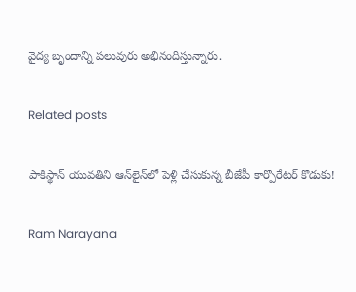వైద్య బృందాన్ని పలువురు అభినందిస్తున్నారు.

Related posts

పాకిస్థాన్ యువతిని ఆన్‌లైన్‌లో పెళ్లి చేసుకున్న బీజేపీ కార్పొరేటర్ కొడుకు!

Ram Narayana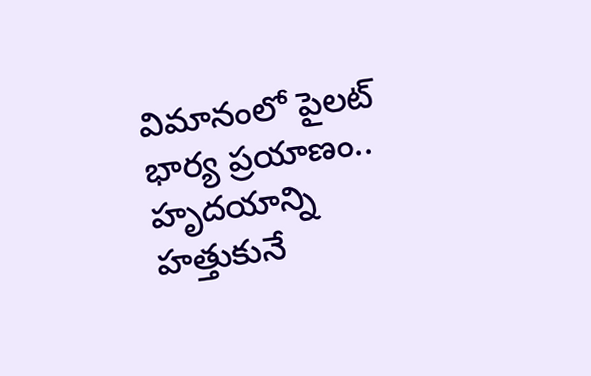విమానంలో పైలట్ భార్య ప్రయాణం.. హృదయాన్ని హత్తుకునే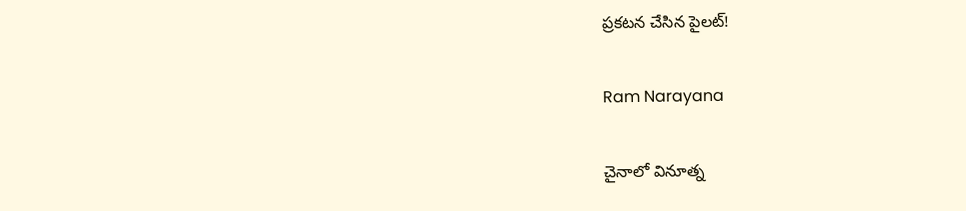ప్రకటన చేసిన పైలట్!

Ram Narayana

చైనాలో వినూత్న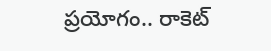ప్రయోగం.. రాకెట్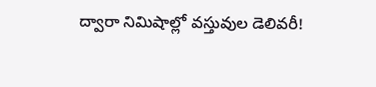ద్వారా నిమిషాల్లో వస్తువుల డెలివరీ!